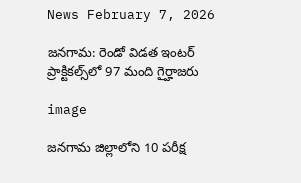News February 7, 2026

జనగామ: రెండో విడత ఇంటర్ ప్రాక్టికల్స్‌లో 97 మంది గైర్హాజరు

image

జనగామ జిల్లాలోని 10 పరీక్ష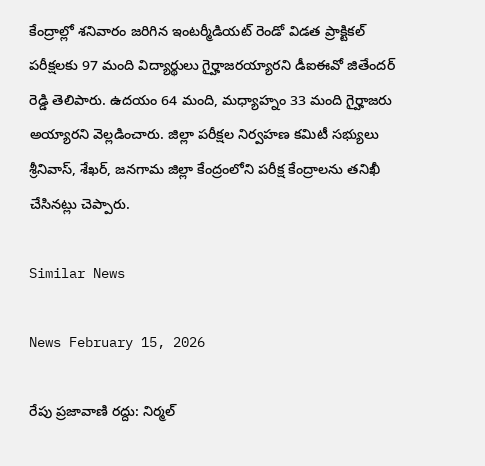కేంద్రాల్లో శనివారం జరిగిన ఇంటర్మీడియట్ రెండో విడత ప్రాక్టికల్ పరీక్షలకు 97 మంది విద్యార్థులు గైర్హాజరయ్యారని డీఐఈవో జితేందర్ రెడ్డి తెలిపారు. ఉదయం 64 మంది, మధ్యాహ్నం 33 మంది గైర్హాజరు అయ్యారని వెల్లడించారు. జిల్లా పరీక్షల నిర్వహణ కమిటీ సభ్యులు శ్రీనివాస్, శేఖర్, జనగామ జిల్లా కేంద్రంలోని పరీక్ష కేంద్రాలను తనిఖీ చేసినట్లు చెప్పారు.

Similar News

News February 15, 2026

రేపు ప్రజావాణి రద్దు: నిర్మల్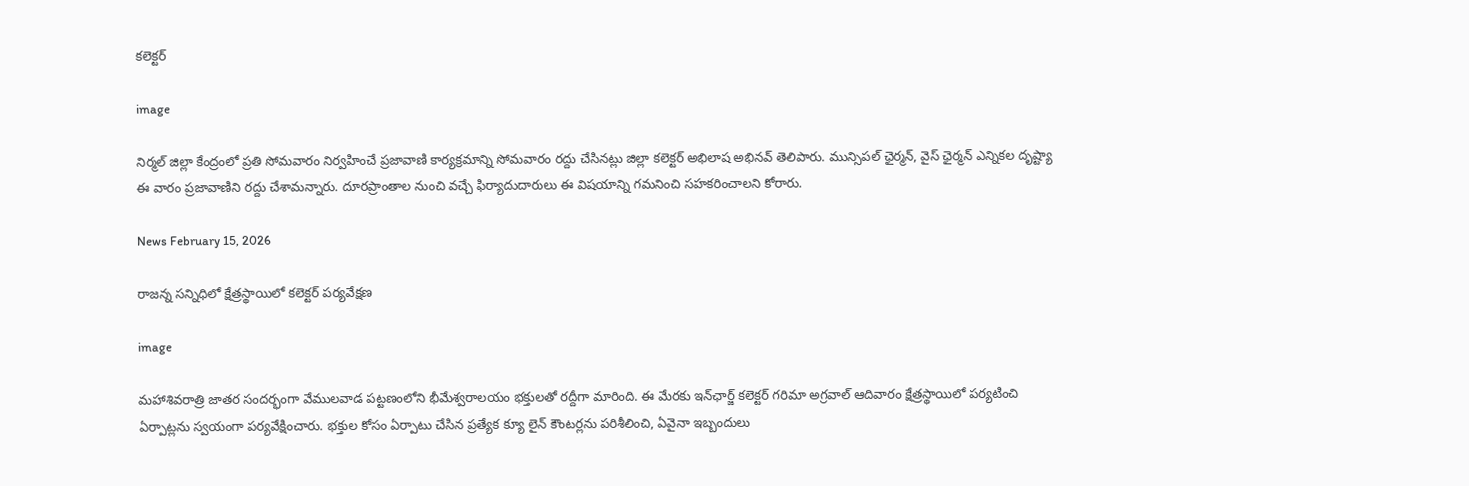కలెక్టర్

image

నిర్మల్ జిల్లా కేంద్రంలో ప్రతి సోమవారం నిర్వహించే ప్రజావాణి కార్యక్రమాన్ని సోమవారం రద్దు చేసినట్లు జిల్లా కలెక్టర్ అభిలాష అభినవ్ తెలిపారు. మున్సిపల్ ఛైర్మన్, వైస్ ఛైర్మన్ ఎన్నికల దృష్ట్యా ఈ వారం ప్రజావాణిని రద్దు చేశామన్నారు. దూరప్రాంతాల నుంచి వచ్చే ఫిర్యాదుదారులు ఈ విషయాన్ని గమనించి సహకరించాలని కోరారు.

News February 15, 2026

రాజన్న సన్నిధిలో క్షేత్రస్థాయిలో కలెక్టర్‌ పర్యవేక్షణ

image

మహాశివరాత్రి జాతర సందర్భంగా వేములవాడ పట్టణంలోని భీమేశ్వరాలయం భక్తులతో రద్దీగా మారింది. ఈ మేరకు ఇన్‌ఛార్జ్ కలెక్టర్ గరిమా అగ్రవాల్ ఆదివారం క్షేత్రస్థాయిలో పర్యటించి ఏర్పాట్లను స్వయంగా పర్యవేక్షించారు. భక్తుల కోసం ఏర్పాటు చేసిన ప్రత్యేక క్యూ లైన్ కౌంటర్లను పరిశీలించి, ఏవైనా ఇబ్బందులు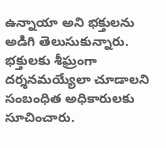ఉన్నాయా అని భక్తులను అడిగి తెలుసుకున్నారు. భక్తులకు శీఘ్రంగా దర్శనమయ్యేలా చూడాలని సంబంధిత అధికారులకు సూచించారు.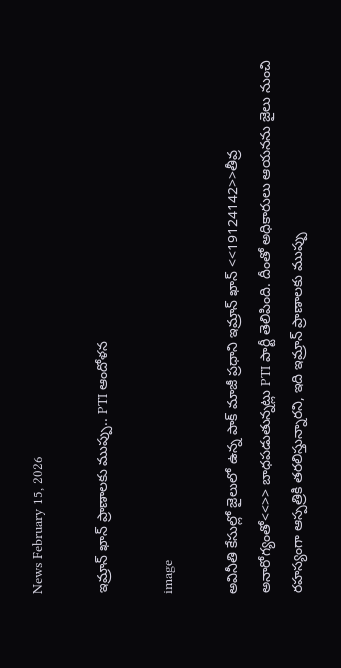News February 15, 2026

ఇమ్రాన్ ఖాన్ ప్రాణాలకు ముప్పు.. PTI ఆందోళన

image

అవినీతి కేసుల్లో జైలులో ఉన్న పాక్ మాజీ ప్రధాని ఇమ్రాన్ ఖాన్ <<19124142>>తీవ్ర అనారోగ్యంతో<<>> బాధపడుతున్నట్లు PTI పార్టీ తెలిపింది. దీంతో అధికారులు ఆయనను జైలు నుంచి రహస్యంగా ఆస్పత్రికి తరలిస్తున్నారని, ఇది ఇమ్రాన్ ప్రాణాలకు ముప్పు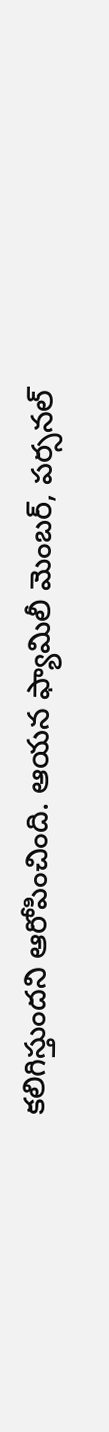కలిగిస్తుందని ఆరోపించింది. ఆయన ఫ్యామిలీ మెంబర్, పర్సనల్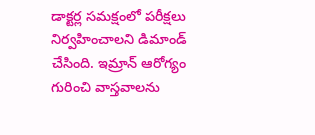డాక్టర్ల సమక్షంలో పరీక్షలు నిర్వహించాలని డిమాండ్ చేసింది. ఇమ్రాన్ ఆరోగ్యం గురించి వాస్తవాలను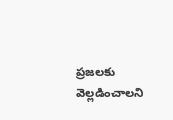ప్రజలకు వెల్లడించాలని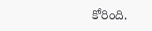కోరింది.